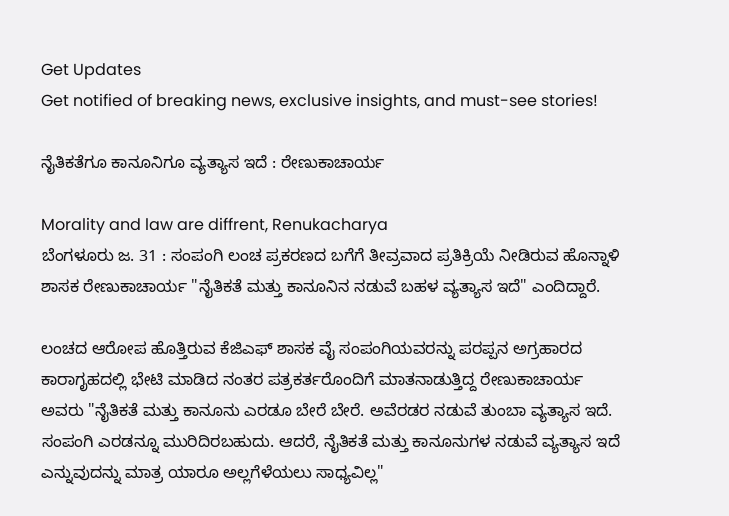Get Updates
Get notified of breaking news, exclusive insights, and must-see stories!

ನೈತಿಕತೆಗೂ ಕಾನೂನಿಗೂ ವ್ಯತ್ಯಾಸ ಇದೆ : ರೇಣುಕಾಚಾರ್ಯ

Morality and law are diffrent, Renukacharya
ಬೆಂಗಳೂರು ಜ. 31 : ಸಂಪಂಗಿ ಲಂಚ ಪ್ರಕರಣದ ಬಗೆಗೆ ತೀವ್ರವಾದ ಪ್ರತಿಕ್ರಿಯೆ ನೀಡಿರುವ ಹೊನ್ನಾಳಿ ಶಾಸಕ ರೇಣುಕಾಚಾರ್ಯ "ನೈತಿಕತೆ ಮತ್ತು ಕಾನೂನಿನ ನಡುವೆ ಬಹಳ ವ್ಯತ್ಯಾಸ ಇದೆ" ಎಂದಿದ್ದಾರೆ.

ಲಂಚದ ಆರೋಪ ಹೊತ್ತಿರುವ ಕೆಜಿಎಫ್ ಶಾಸಕ ವೈ ಸಂಪಂಗಿಯವರನ್ನು ಪರಪ್ಪನ ಅಗ್ರಹಾರದ ಕಾರಾಗೃಹದಲ್ಲಿ ಭೇಟಿ ಮಾಡಿದ ನಂತರ ಪತ್ರಕರ್ತರೊಂದಿಗೆ ಮಾತನಾಡುತ್ತಿದ್ದ ರೇಣುಕಾಚಾರ್ಯ ಅವರು "ನೈತಿಕತೆ ಮತ್ತು ಕಾನೂನು ಎರಡೂ ಬೇರೆ ಬೇರೆ. ಅವೆರಡರ ನಡುವೆ ತುಂಬಾ ವ್ಯತ್ಯಾಸ ಇದೆ. ಸಂಪಂಗಿ ಎರಡನ್ನೂ ಮುರಿದಿರಬಹುದು. ಆದರೆ, ನೈತಿಕತೆ ಮತ್ತು ಕಾನೂನುಗಳ ನಡುವೆ ವ್ಯತ್ಯಾಸ ಇದೆ ಎನ್ನುವುದನ್ನು ಮಾತ್ರ ಯಾರೂ ಅಲ್ಲಗೆಳೆಯಲು ಸಾಧ್ಯವಿಲ್ಲ"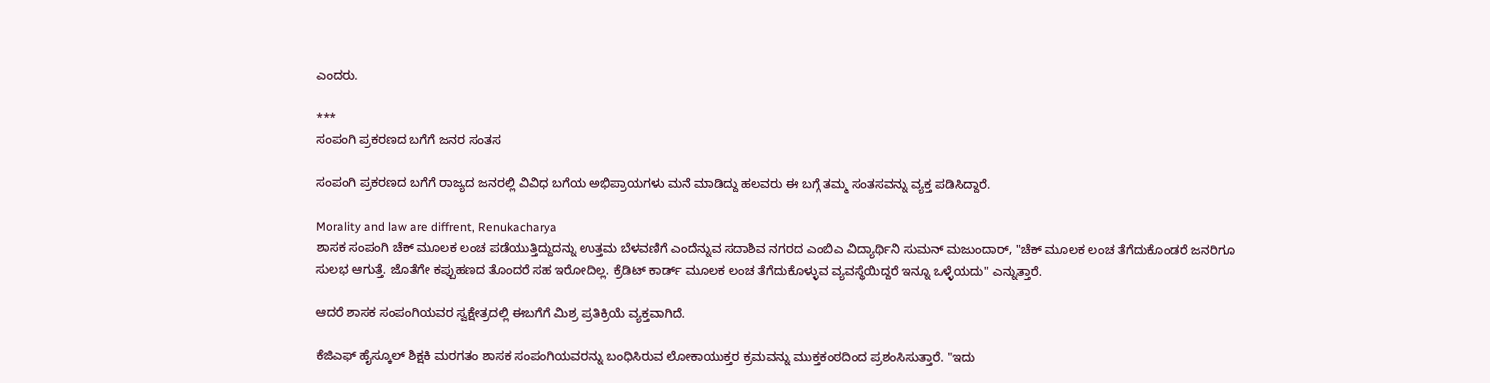ಎಂದರು.

***
ಸಂಪಂಗಿ ಪ್ರಕರಣದ ಬಗೆಗೆ ಜನರ ಸಂತಸ

ಸಂಪಂಗಿ ಪ್ರಕರಣದ ಬಗೆಗೆ ರಾಜ್ಯದ ಜನರಲ್ಲಿ ವಿವಿಧ ಬಗೆಯ ಅಭಿಪ್ರಾಯಗಳು ಮನೆ ಮಾಡಿದ್ದು ಹಲವರು ಈ ಬಗ್ಗೆ ತಮ್ಮ ಸಂತಸವನ್ನು ವ್ಯಕ್ತ ಪಡಿಸಿದ್ದಾರೆ.

Morality and law are diffrent, Renukacharya
ಶಾಸಕ ಸಂಪಂಗಿ ಚೆಕ್ ಮೂಲಕ ಲಂಚ ಪಡೆಯುತ್ತಿದ್ದುದನ್ನು ಉತ್ತಮ ಬೆಳವಣಿಗೆ ಎಂದೆನ್ನುವ ಸದಾಶಿವ ನಗರದ ಎಂಬಿಎ ವಿದ್ಯಾರ್ಥಿನಿ ಸುಮನ್ ಮಜುಂದಾರ್, "ಚೆಕ್ ಮೂಲಕ ಲಂಚ ತೆಗೆದುಕೊಂಡರೆ ಜನರಿಗೂ ಸುಲಭ ಆಗುತ್ತೆ. ಜೊತೆಗೇ ಕಪ್ಪುಹಣದ ತೊಂದರೆ ಸಹ ಇರೋದಿಲ್ಲ. ಕ್ರೆಡಿಟ್ ಕಾರ್ಡ್ ಮೂಲಕ ಲಂಚ ತೆಗೆದುಕೊಳ್ಳುವ ವ್ಯವಸ್ಥೆಯಿದ್ದರೆ ಇನ್ನೂ ಒಳ್ಳೆಯದು" ಎನ್ನುತ್ತಾರೆ.

ಆದರೆ ಶಾಸಕ ಸಂಪಂಗಿಯವರ ಸ್ವಕ್ಷೇತ್ರದಲ್ಲಿ ಈಬಗೆಗೆ ಮಿಶ್ರ ಪ್ರತಿಕ್ರಿಯೆ ವ್ಯಕ್ತವಾಗಿದೆ.

ಕೆಜಿಎಫ್ ಹೈಸ್ಕೂಲ್ ಶಿಕ್ಷಕಿ ಮರಗತಂ ಶಾಸಕ ಸಂಪಂಗಿಯವರನ್ನು ಬಂಧಿಸಿರುವ ಲೋಕಾಯುಕ್ತರ ಕ್ರಮವನ್ನು ಮುಕ್ತಕಂಠದಿಂದ ಪ್ರಶಂಸಿಸುತ್ತಾರೆ. "ಇದು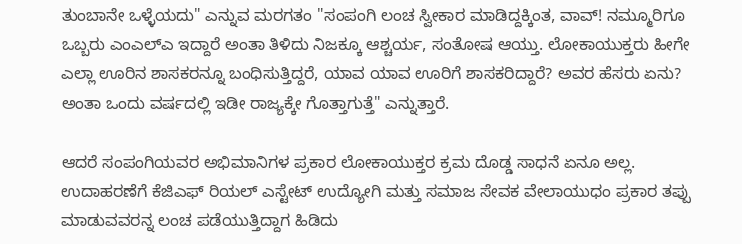ತುಂಬಾನೇ ಒಳ್ಳೆಯದು" ಎನ್ನುವ ಮರಗತಂ "ಸಂಪಂಗಿ ಲಂಚ ಸ್ವೀಕಾರ ಮಾಡಿದ್ದಕ್ಕಿಂತ, ವಾವ್! ನಮ್ಮೂರಿಗೂ ಒಬ್ಬರು ಎಂಎಲ್ಎ ಇದ್ದಾರೆ ಅಂತಾ ತಿಳಿದು ನಿಜಕ್ಕೂ ಆಶ್ಚರ್ಯ, ಸಂತೋಷ ಆಯ್ತು. ಲೋಕಾಯುಕ್ತರು ಹೀಗೇ ಎಲ್ಲಾ ಊರಿನ ಶಾಸಕರನ್ನೂ ಬಂಧಿಸುತ್ತಿದ್ದರೆ, ಯಾವ ಯಾವ ಊರಿಗೆ ಶಾಸಕರಿದ್ದಾರೆ? ಅವರ ಹೆಸರು ಏನು? ಅಂತಾ ಒಂದು ವರ್ಷದಲ್ಲಿ ಇಡೀ ರಾಜ್ಯಕ್ಕೇ ಗೊತ್ತಾಗುತ್ತೆ" ಎನ್ನುತ್ತಾರೆ.

ಆದರೆ ಸಂಪಂಗಿಯವರ ಅಭಿಮಾನಿಗಳ ಪ್ರಕಾರ ಲೋಕಾಯುಕ್ತರ ಕ್ರಮ ದೊಡ್ಡ ಸಾಧನೆ ಏನೂ ಅಲ್ಲ. ಉದಾಹರಣೆಗೆ ಕೆಜಿಎಫ್ ರಿಯಲ್ ಎಸ್ಟೇಟ್ ಉದ್ಯೋಗಿ ಮತ್ತು ಸಮಾಜ ಸೇವಕ ವೇಲಾಯುಧಂ ಪ್ರಕಾರ ತಪ್ಪು ಮಾಡುವವರನ್ನ ಲಂಚ ಪಡೆಯುತ್ತಿದ್ದಾಗ ಹಿಡಿದು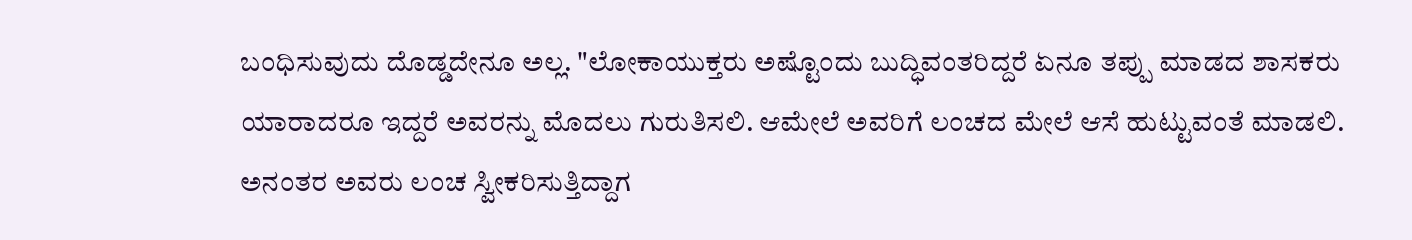ಬಂಧಿಸುವುದು ದೊಡ್ಡದೇನೂ ಅಲ್ಲ. "ಲೋಕಾಯುಕ್ತರು ಅಷ್ಟೊಂದು ಬುದ್ಧಿವಂತರಿದ್ದರೆ ಏನೂ ತಪ್ಪು ಮಾಡದ ಶಾಸಕರು ಯಾರಾದರೂ ಇದ್ದರೆ ಅವರನ್ನು ಮೊದಲು ಗುರುತಿಸಲಿ. ಆಮೇಲೆ ಅವರಿಗೆ ಲಂಚದ ಮೇಲೆ ಆಸೆ ಹುಟ್ಟುವಂತೆ ಮಾಡಲಿ. ಅನಂತರ ಅವರು ಲಂಚ ಸ್ವೀಕರಿಸುತ್ತಿದ್ದಾಗ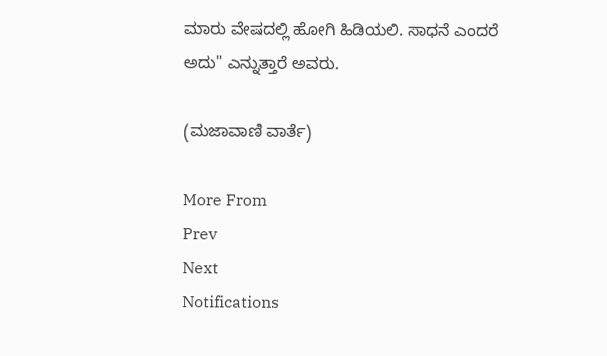ಮಾರು ವೇಷದಲ್ಲಿ ಹೋಗಿ ಹಿಡಿಯಲಿ. ಸಾಧನೆ ಎಂದರೆ ಅದು" ಎನ್ನುತ್ತಾರೆ ಅವರು.

(ಮಜಾವಾಣಿ ವಾರ್ತೆ)

More From
Prev
Next
Notifications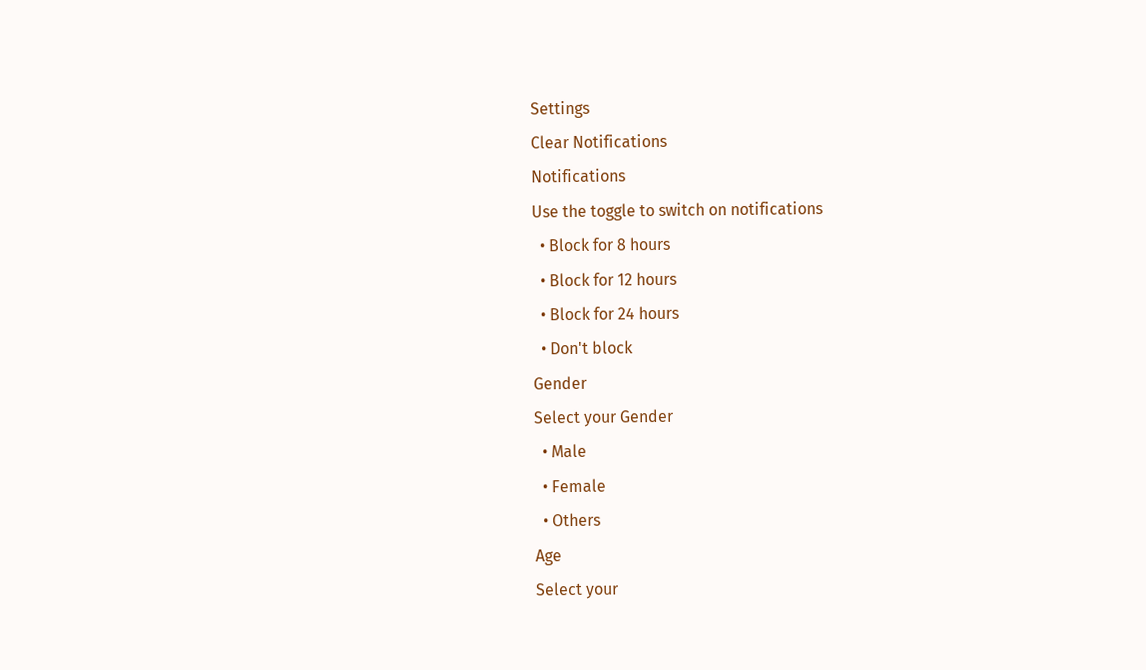Settings
Clear Notifications
Notifications
Use the toggle to switch on notifications
  • Block for 8 hours
  • Block for 12 hours
  • Block for 24 hours
  • Don't block
Gender
Select your Gender
  • Male
  • Female
  • Others
Age
Select your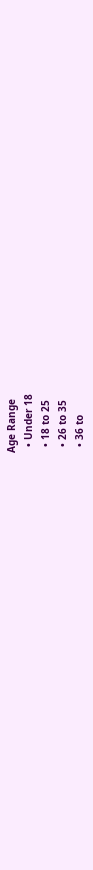Age Range
  • Under 18
  • 18 to 25
  • 26 to 35
  • 36 to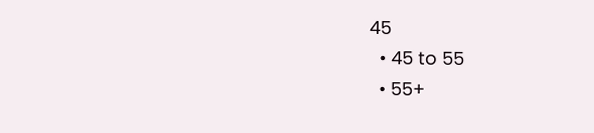45
  • 45 to 55
  • 55+